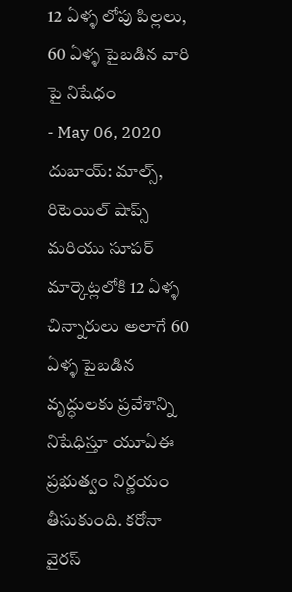12 ఏళ్ళ లోపు పిల్లలు, 60 ఏళ్ళ పైబడిన వారి పై నిషేధం
- May 06, 2020
దుబాయ్: మాల్స్, రిటెయిల్ షాప్స్ మరియు సూపర్ మార్కెట్లలోకి 12 ఏళ్ళ చిన్నారులు అలాగే 60 ఏళ్ళ పైబడిన వృద్ధులకు ప్రవేశాన్ని నిషేధిస్తూ యూఏఈ ప్రభుత్వం నిర్ణయం తీసుకుంది. కరోనా వైరస్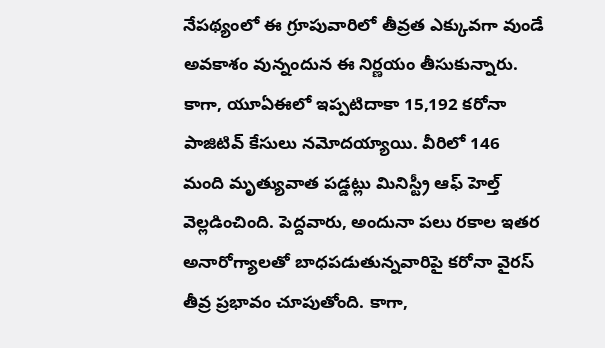నేపథ్యంలో ఈ గ్రూపువారిలో తీవ్రత ఎక్కువగా వుండే అవకాశం వున్నందున ఈ నిర్ణయం తీసుకున్నారు. కాగా, యూఏఈలో ఇప్పటిదాకా 15,192 కరోనా పాజిటివ్ కేసులు నమోదయ్యాయి. వీరిలో 146 మంది మృత్యువాత పడ్డట్లు మినిస్ట్రీ ఆఫ్ హెల్త్ వెల్లడించింది. పెద్దవారు, అందునా పలు రకాల ఇతర అనారోగ్యాలతో బాధపడుతున్నవారిపై కరోనా వైరస్ తీవ్ర ప్రభావం చూపుతోంది. కాగా,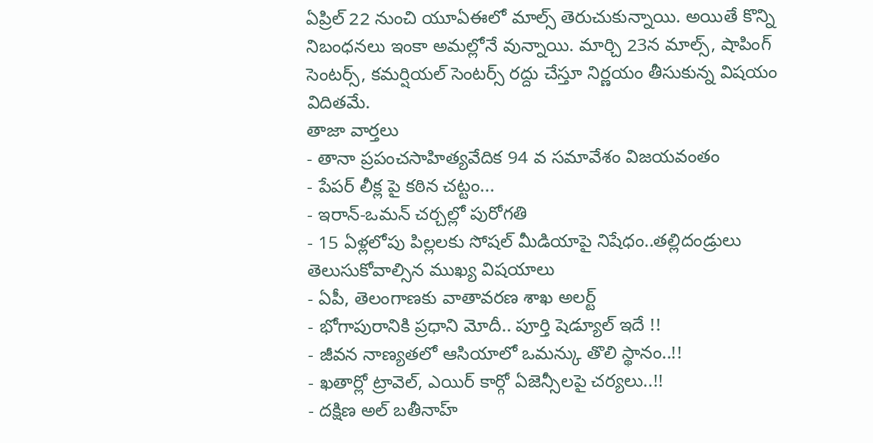ఏప్రిల్ 22 నుంచి యూఏఈలో మాల్స్ తెరుచుకున్నాయి. అయితే కొన్ని నిబంధనలు ఇంకా అమల్లోనే వున్నాయి. మార్చి 23న మాల్స్, షాపింగ్ సెంటర్స్, కమర్షియల్ సెంటర్స్ రద్దు చేస్తూ నిర్ణయం తీసుకున్న విషయం విదితమే.
తాజా వార్తలు
- తానా ప్రపంచసాహిత్యవేదిక 94 వ సమావేశం విజయవంతం
- పేపర్ లీక్ల పై కఠిన చట్టం...
- ఇరాన్-ఒమన్ చర్చల్లో పురోగతి
- 15 ఏళ్లలోపు పిల్లలకు సోషల్ మీడియాపై నిషేధం..తల్లిదండ్రులు తెలుసుకోవాల్సిన ముఖ్య విషయాలు
- ఏపీ, తెలంగాణకు వాతావరణ శాఖ అలర్ట్
- భోగాపురానికి ప్రధాని మోదీ.. పూర్తి షెడ్యూల్ ఇదే !!
- జీవన నాణ్యతలో ఆసియాలో ఒమన్కు తొలి స్థానం..!!
- ఖతార్లో ట్రావెల్, ఎయిర్ కార్గో ఏజెన్సీలపై చర్యలు..!!
- దక్షిణ అల్ బతీనాహ్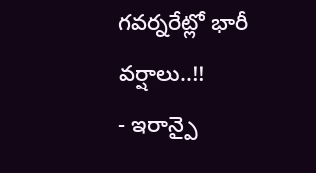గవర్నరేట్లో భారీ వర్షాలు..!!
- ఇరాన్పై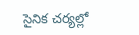సైనిక చర్యల్లో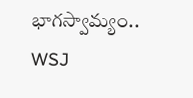భాగస్వామ్యం.. WSJ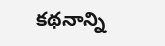కథనాన్ని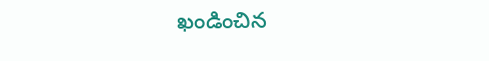ఖండించిన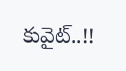కువైట్..!!